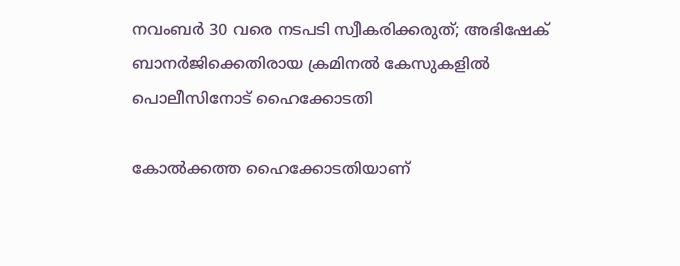നവംബർ 30 വരെ നടപടി സ്വീകരിക്കരുത്; അഭിഷേക് ബാനർജിക്കെതിരായ ക്രമിനൽ കേസുകളിൽ പൊലീസിനോട് ഹൈക്കോടതി

കോൽക്കത്ത ഹൈക്കോടതി‍യാണ്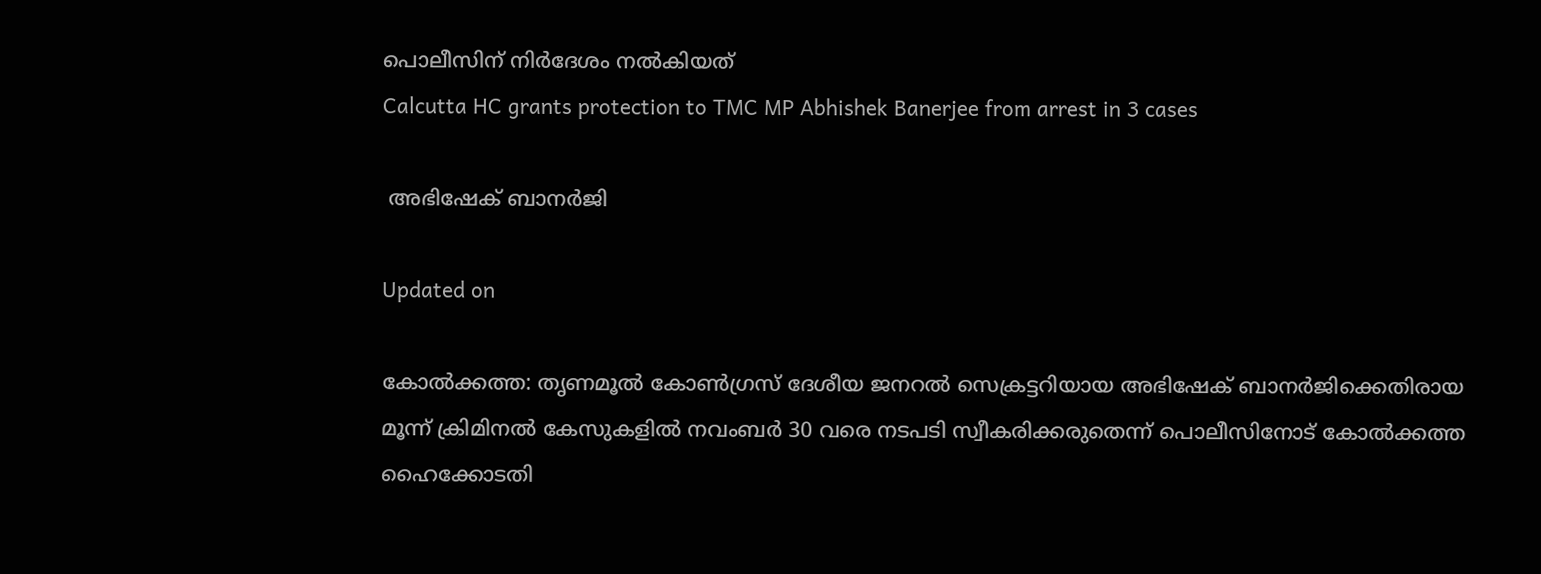പൊലീസിന് നിർദേശം നൽകിയത്
Calcutta HC grants protection to TMC MP Abhishek Banerjee from arrest in 3 cases

 അഭിഷേക് ബാനർജി

Updated on

കോൽക്കത്ത: തൃണമൂൽ കോൺഗ്രസ് ദേശീയ ജനറൽ സെക്രട്ടറിയായ അഭിഷേക് ബാനർജിക്കെതിരായ മൂന്ന് ക്രിമിനൽ കേസുകളിൽ നവംബർ 30 വരെ നടപടി സ്വീകരിക്കരുതെന്ന് പൊലീസിനോട് കോൽക്കത്ത ഹൈക്കോടതി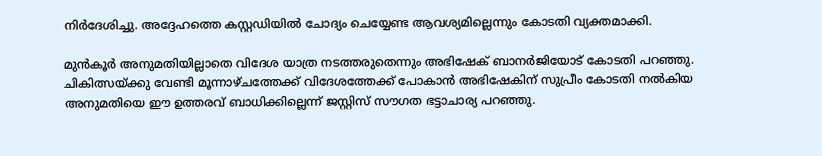നിർദേശിച്ചു. അദ്ദേഹത്തെ കസ്റ്റഡിയിൽ ചോദ‍്യം ചെയ്യേണ്ട ആവശ‍്യമില്ലെന്നും കോടതി വ‍്യക്തമാക്കി.

മുൻകൂർ അനുമതിയില്ലാതെ വിദേശ യാത്ര നടത്തരുതെന്നും അഭിഷേക് ബാനർജിയോട് കോടതി പറഞ്ഞു. ചികിത്സയ്ക്കു വേണ്ടി മൂന്നാഴ്ചത്തേക്ക് വിദേശത്തേക്ക് പോകാൻ അഭിഷേകിന് സുപ്രീം കോടതി നൽകിയ അനുമതിയെ ഈ ഉത്തരവ് ബാധിക്കില്ലെന്ന് ജസ്റ്റിസ് സൗഗത ഭട്ടാചാര‍്യ പറഞ്ഞു.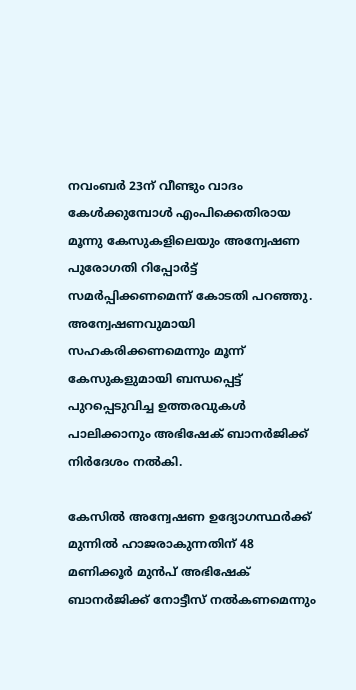നവംബർ 23ന് വീണ്ടും വാദം കേൾക്കുമ്പോൾ എംപിക്കെതിരായ മൂന്നു കേസുകളിലെയും അന്വേഷണ പുരോഗതി റിപ്പോർട്ട് സമർപ്പിക്കണമെന്ന് കോടതി പറഞ്ഞു. അന്വേഷണവുമായി സഹകരിക്കണമെന്നും മൂന്ന് കേസുകളുമായി ബന്ധപ്പെട്ട് പുറപ്പെടുവിച്ച ഉത്തരവുകൾ പാലിക്കാനും അഭിഷേക് ബാനർജിക്ക് നിർദേശം നൽകി.

കേസിൽ അന്വേഷണ ഉദ‍്യോഗസ്ഥർക്ക് മുന്നിൽ ഹാജരാകുന്നതിന് 48 മണിക്കൂർ മുൻപ് അഭിഷേക് ബാനർജിക്ക് നോട്ടീസ് നൽകണമെന്നും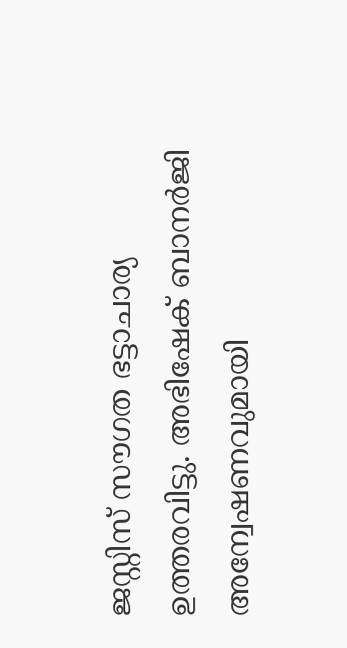ജസ്റ്റിസ് സൗഗത ഭട്ടാചാര‍്യ ഉത്തരവിട്ടു. അഭിഷേക് ബാനർജി അന്വേഷണവുമായി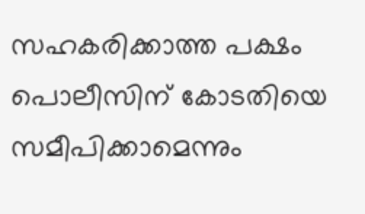സഹകരിക്കാത്ത പക്ഷം പൊലീസിന് കോടതിയെ സമീപിക്കാമെന്നും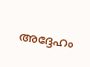അദ്ദേഹം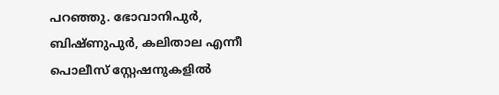പറഞ്ഞു. ഭോവാനിപുർ, ബിഷ്ണുപുർ, കലിതാല എന്നീ പൊലീസ് സ്റ്റേഷനുകളിൽ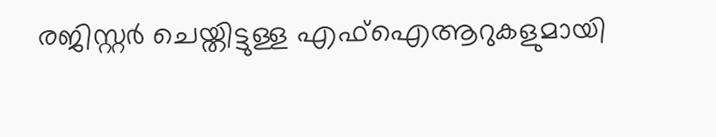രജിസ്റ്റർ ചെയ്തിട്ടുള്ള എഫ്ഐആറുകളുമായി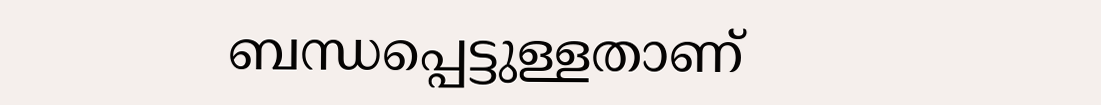ബന്ധപ്പെട്ടുള്ളതാണ്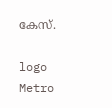കേസ്.

logo
Metro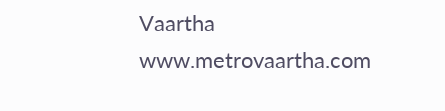Vaartha
www.metrovaartha.com